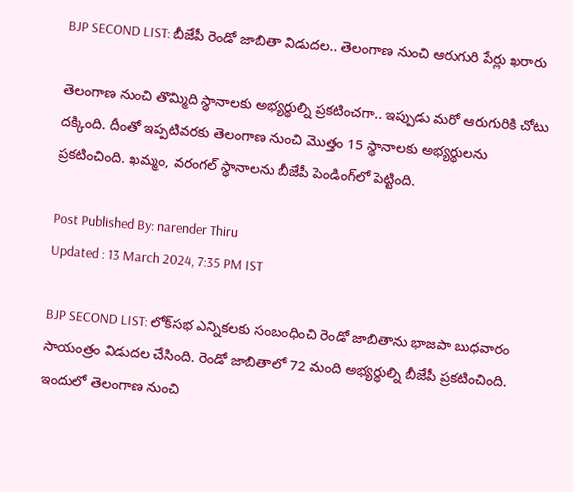BJP SECOND LIST: బీజేపీ రెండో జాబితా విడుదల.. తెలంగాణ నుంచి ఆరుగురి పేర్లు ఖరారు

తెలంగాణ నుంచి తొమ్మిది స్థానాలకు అభ్యర్థుల్ని ప్రకటించగా.. ఇప్పుడు మరో ఆరుగురికి చోటు దక్కింది. దీంతో ఇప్పటివరకు తెలంగాణ నుంచి మొత్తం 15 స్థానాలకు అభ్యర్థులను ప్రకటించింది. ఖమ్మం, వరంగల్‌ స్థానాలను బీజేపీ పెండింగ్‌లో పెట్టింది.

Post Published By: narender Thiru
Updated : 13 March 2024, 7:35 PM IST

BJP SECOND LIST: లోక్‌సభ ఎన్నికలకు సంబంధించి రెండో జాబితాను భాజపా బుధవారం సాయంత్రం విడుదల చేసింది. రెండో జాబితాలో 72 మంది అభ్యర్థుల్ని బీజేపీ ప్రకటించింది. ఇందులో తెలంగాణ నుంచి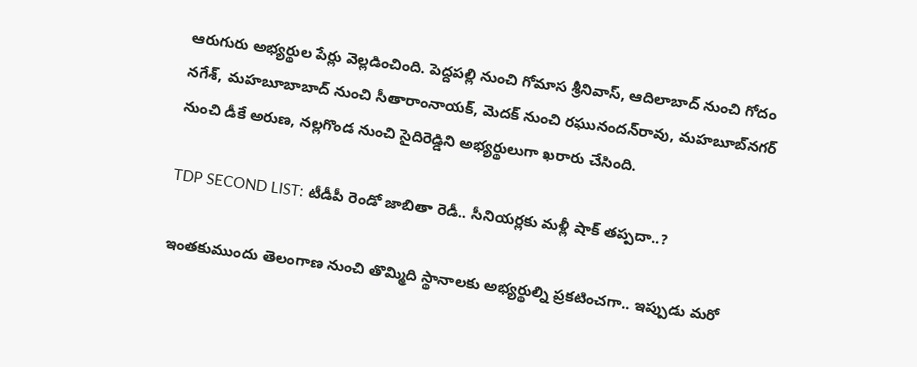ఆరుగురు అభ్యర్థుల పేర్లు వెల్లడించింది. పెద్దపల్లి నుంచి గోమాస శ్రీనివాస్‌, ఆదిలాబాద్‌ నుంచి గోదం నగేశ్‌, మహబూబాబాద్ నుంచి సీతారాంనాయక్, మెదక్‌ నుంచి రఘునందన్‌రావు, మహబూబ్‌నగర్‌ నుంచి డీకే అరుణ, నల్లగొండ నుంచి సైదిరెడ్డిని అభ్యర్థులుగా ఖరారు చేసింది.

TDP SECOND LIST: టీడీపీ రెండో జాబితా రెడీ.. సీనియర్లకు మళ్లీ షాక్ తప్పదా..?

ఇంతకుముందు తెలంగాణ నుంచి తొమ్మిది స్థానాలకు అభ్యర్థుల్ని ప్రకటించగా.. ఇప్పుడు మరో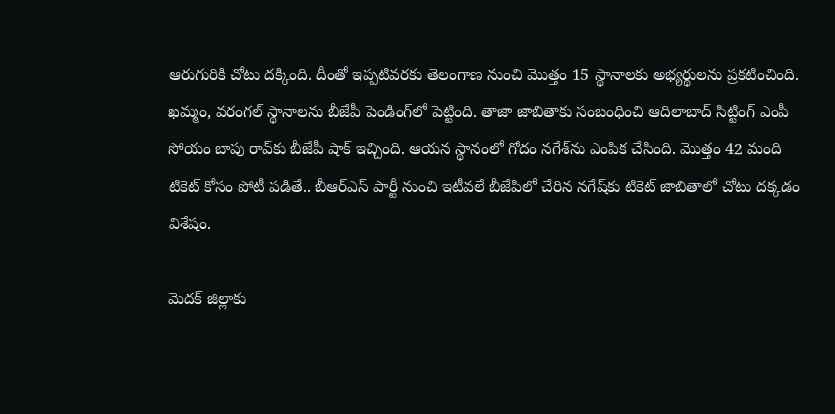ఆరుగురికి చోటు దక్కింది. దీంతో ఇప్పటివరకు తెలంగాణ నుంచి మొత్తం 15 స్థానాలకు అభ్యర్థులను ప్రకటించింది. ఖమ్మం, వరంగల్‌ స్థానాలను బీజేపీ పెండింగ్‌లో పెట్టింది. తాజా జాబితాకు సంబంధించి ఆదిలాబాద్ సిట్టింగ్ ఎంపీ సోయం బాపు రావ్‌కు బీజేపీ షాక్ ఇచ్చింది. ఆయన స్థానంలో గోదం నగేశ్‌ను ఎంపిక చేసింది. మొత్తం 42 మంది టికెట్ కోసం పోటీ పడితే.. బీఆర్ఎస్ పార్టీ నుంచి ఇటీవలే బీజేపిలో చేరిన నగేష్‌కు టికెట్ జాబితాలో చోటు దక్కడం విశేషం.

మెదక్ జిల్లాకు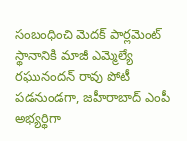సంబంధించి మెదక్ పార్లమెంట్ స్థానానికి మాజీ ఎమ్మెల్యే రఘునందన్ రావు పోటీ పడనుండగా, జహీరాబాద్ ఎంపీ అభ్యర్థిగా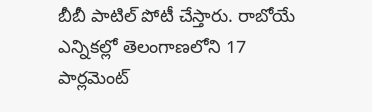బీబీ పాటిల్ పోటీ చేస్తారు. రాబోయే ఎన్నికల్లో తెలంగాణలోని 17 పార్లమెంట్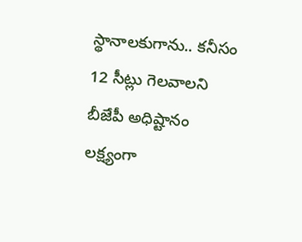స్థానాలకుగాను.. కనీసం 12 సీట్లు గెలవాలని బీజేపీ అధిష్టానం లక్ష్యంగా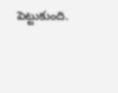పెట్టుకుంది.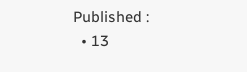Published :
  • 13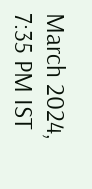March 2024, 7:35 PM IST